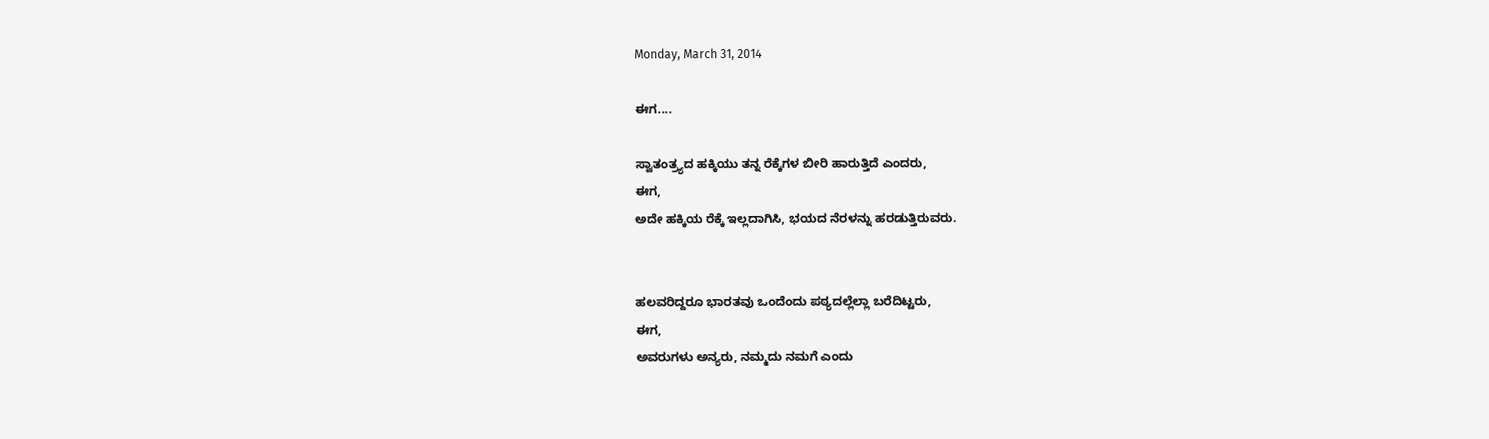Monday, March 31, 2014

ಈಗ....

ಸ್ವಾತಂತ್ರ್ಯದ ಹಕ್ಕಿಯು ತನ್ನ ರೆಕ್ಕೆಗಳ ಬೀರಿ ಹಾರುತ್ತಿದೆ ಎಂದರು,
ಈಗ,
ಅದೇ ಹಕ್ಕಿಯ ರೆಕ್ಕೆ ಇಲ್ಲದಾಗಿಸಿ, ಭಯದ ನೆರಳನ್ನು ಹರಡುತ್ತಿರುವರು.


ಹಲವರಿದ್ದರೂ ಭಾರತವು ಒಂದೆಂದು ಪಠ್ಯದಲ್ಲೆಲ್ಲಾ ಬರೆದಿಟ್ಟರು,
ಈಗ,
ಅವರುಗಳು ಅನ್ಯರು, ನಮ್ಮದು ನಮಗೆ ಎಂದು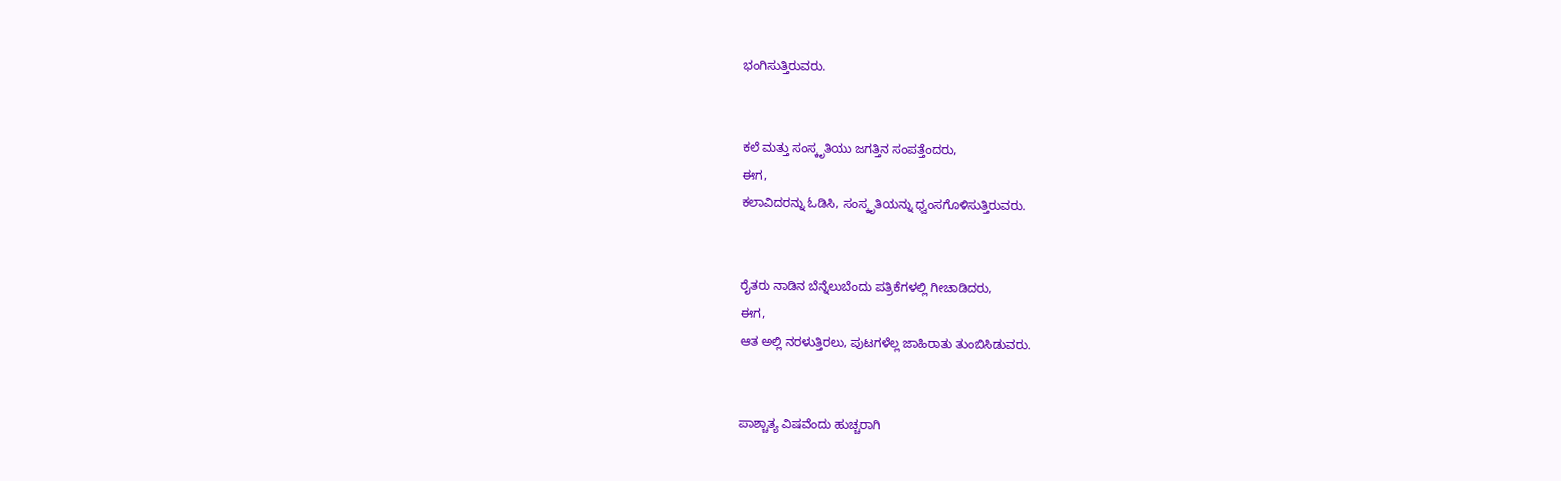ಭಂಗಿಸುತ್ತಿರುವರು.


ಕಲೆ ಮತ್ತು ಸಂಸ್ಕೃತಿಯು ಜಗತ್ತಿನ ಸಂಪತ್ತೆಂದರು,
ಈಗ,
ಕಲಾವಿದರನ್ನು ಓಡಿಸಿ, ಸಂಸ್ಕೃತಿಯನ್ನು ಧ್ವಂಸಗೊಳಿಸುತ್ತಿರುವರು.


ರೈತರು ನಾಡಿನ ಬೆನ್ನೆಲುಬೆಂದು ಪತ್ರಿಕೆಗಳಲ್ಲಿ ಗೀಚಾಡಿದರು,
ಈಗ,
ಆತ ಅಲ್ಲಿ ನರಳುತ್ತಿರಲು, ಪುಟಗಳೆಲ್ಲ ಜಾಹಿರಾತು ತುಂಬಿಸಿಡುವರು.


ಪಾಶ್ಚಾತ್ಯ ವಿಷವೆಂದು ಹುಚ್ಚರಾಗಿ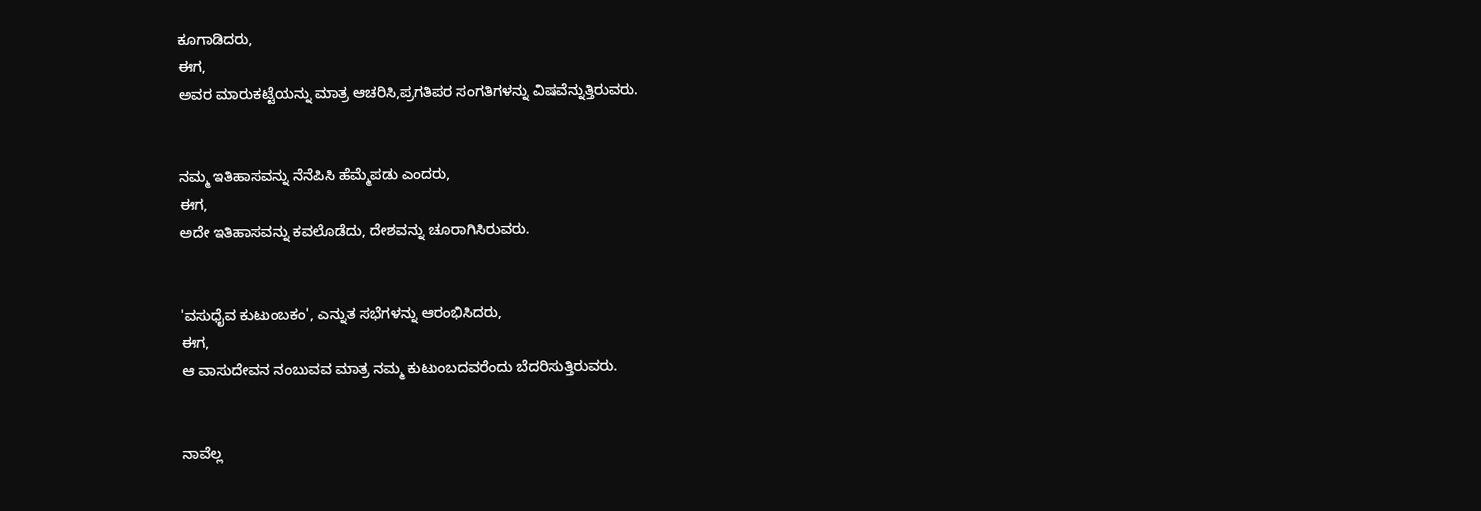ಕೂಗಾಡಿದರು,
ಈಗ,
ಅವರ ಮಾರುಕಟ್ಟೆಯನ್ನು ಮಾತ್ರ ಆಚರಿಸಿ,ಪ್ರಗತಿಪರ ಸಂಗತಿಗಳನ್ನು ವಿಷವೆನ್ನುತ್ತಿರುವರು.


ನಮ್ಮ ಇತಿಹಾಸವನ್ನು ನೆನೆಪಿಸಿ ಹೆಮ್ಮೆಪಡು ಎಂದರು,
ಈಗ,
ಅದೇ ಇತಿಹಾಸವನ್ನು ಕವಲೊಡೆದು, ದೇಶವನ್ನು ಚೂರಾಗಿಸಿರುವರು.


'ವಸುಧೈವ ಕುಟುಂಬಕಂ', ಎನ್ನುತ ಸಭೆಗಳನ್ನು ಆರಂಭಿಸಿದರು,
ಈಗ,
ಆ ವಾಸುದೇವನ ನಂಬುವವ ಮಾತ್ರ ನಮ್ಮ ಕುಟುಂಬದವರೆಂದು ಬೆದರಿಸುತ್ತಿರುವರು.


ನಾವೆಲ್ಲ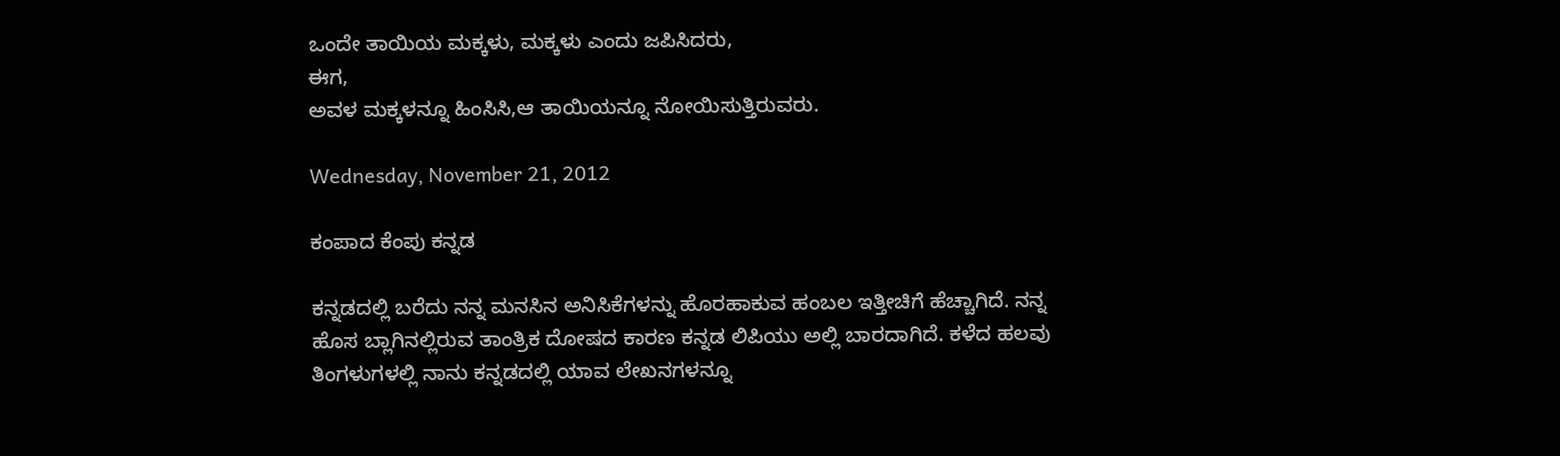ಒಂದೇ ತಾಯಿಯ ಮಕ್ಕಳು, ಮಕ್ಕಳು ಎಂದು ಜಪಿಸಿದರು,
ಈಗ,
ಅವಳ ಮಕ್ಕಳನ್ನೂ ಹಿಂಸಿಸಿ,ಆ ತಾಯಿಯನ್ನೂ ನೋಯಿಸುತ್ತಿರುವರು.

Wednesday, November 21, 2012

ಕಂಪಾದ ಕೆಂಪು ಕನ್ನಡ

ಕನ್ನಡದಲ್ಲಿ ಬರೆದು ನನ್ನ ಮನಸಿನ ಅನಿಸಿಕೆಗಳನ್ನು ಹೊರಹಾಕುವ ಹಂಬಲ ಇತ್ತೀಚಿಗೆ ಹೆಚ್ಚಾಗಿದೆ. ನನ್ನ ಹೊಸ ಬ್ಲಾಗಿನಲ್ಲಿರುವ ತಾಂತ್ರಿಕ ದೋಷದ ಕಾರಣ ಕನ್ನಡ ಲಿಪಿಯು ಅಲ್ಲಿ ಬಾರದಾಗಿದೆ. ಕಳೆದ ಹಲವು ತಿಂಗಳುಗಳಲ್ಲಿ ನಾನು ಕನ್ನಡದಲ್ಲಿ ಯಾವ ಲೇಖನಗಳನ್ನೂ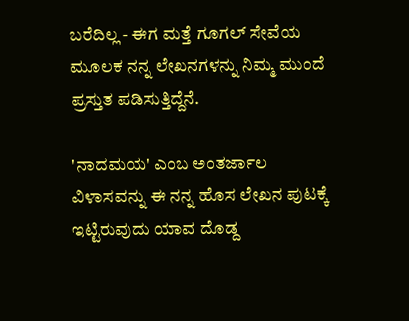ಬರೆದಿಲ್ಲ - ಈಗ ಮತ್ತೆ ಗೂಗಲ್ ಸೇವೆಯ ಮೂಲಕ ನನ್ನ ಲೇಖನಗಳನ್ನು ನಿಮ್ಮ ಮುಂದೆ ಪ್ರಸ್ತುತ ಪಡಿಸುತ್ತಿದ್ದೆನೆ.

'ನಾದಮಯ' ಎಂಬ ಅಂತರ್ಜಾಲ ವಿಳಾಸವನ್ನು ಈ ನನ್ನ ಹೊಸ ಲೇಖನ ಪುಟಕ್ಕೆ ಇಟ್ಟಿರುವುದು ಯಾವ ದೊಡ್ದ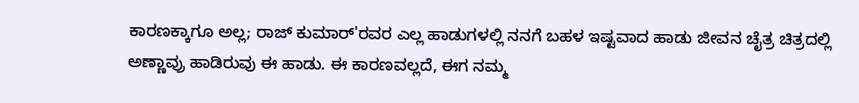ಕಾರಣಕ್ಕಾಗೂ ಅಲ್ಲ; ರಾಜ್ ಕುಮಾರ್'ರವರ ಎಲ್ಲ ಹಾಡುಗಳಲ್ಲಿ ನನಗೆ ಬಹಳ ಇಷ್ಟವಾದ ಹಾಡು ಜೀವನ ಚೈತ್ರ ಚಿತ್ರದಲ್ಲಿ ಅಣ್ಣಾವ್ರು ಹಾಡಿರುವು ಈ ಹಾಡು. ಈ ಕಾರಣವಲ್ಲದೆ, ಈಗ ನಮ್ಮ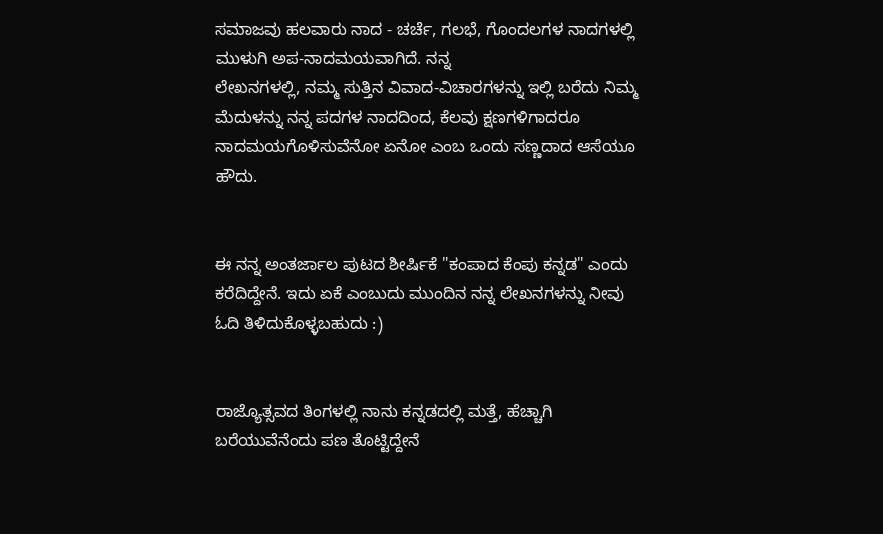ಸಮಾಜವು ಹಲವಾರು ನಾದ - ಚರ್ಚೆ, ಗಲಭೆ, ಗೊಂದಲಗಳ ನಾದಗಳಲ್ಲಿ ಮುಳುಗಿ ಅಪ-ನಾದಮಯವಾಗಿದೆ. ನನ್ನ
ಲೇಖನಗಳಲ್ಲಿ, ನಮ್ಮ ಸುತ್ತಿನ ವಿವಾದ-ವಿಚಾರಗಳನ್ನು ಇಲ್ಲಿ ಬರೆದು ನಿಮ್ಮ ಮೆದುಳನ್ನು ನನ್ನ ಪದಗಳ ನಾದದಿಂದ, ಕೆಲವು ಕ್ಷಣಗಳಿಗಾದರೂ ನಾದಮಯಗೊಳಿಸುವೆನೋ ಏನೋ ಎಂಬ ಒಂದು ಸಣ್ಣದಾದ ಆಸೆಯೂ ಹೌದು.


ಈ ನನ್ನ ಅಂತರ್ಜಾಲ ಪುಟದ ಶೀರ್ಷಿಕೆ "ಕಂಪಾದ ಕೆಂಪು ಕನ್ನಡ" ಎಂದು ಕರೆದಿದ್ದೇನೆ. ಇದು ಏಕೆ ಎಂಬುದು ಮುಂದಿನ ನನ್ನ ಲೇಖನಗಳನ್ನು ನೀವು ಓದಿ ತಿಳಿದುಕೊಳ್ಳಬಹುದು :)


ರಾಜ್ಯೊತ್ಸವದ ತಿಂಗಳಲ್ಲಿ ನಾನು ಕನ್ನಡದಲ್ಲಿ ಮತ್ತೆ, ಹೆಚ್ಚಾಗಿ ಬರೆಯುವೆನೆಂದು ಪಣ ತೊಟ್ಟಿದ್ದೇನೆ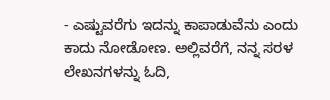- ಎಷ್ಟುವರೆಗು ಇದನ್ನು ಕಾಪಾಡುವೆನು ಎಂದು ಕಾದು ನೋಡೋಣ. ಅಲ್ಲಿವರೆಗೆ, ನನ್ನ ಸರಳ
ಲೇಖನಗಳನ್ನು ಓದಿ,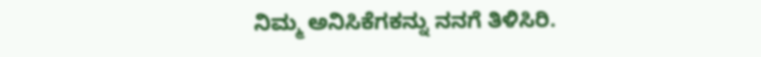ನಿಮ್ಮ ಅನಿಸಿಕೆಗಕನ್ನು ನನಗೆ ತಿಳಿಸಿರಿ.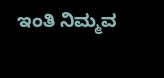ಇಂತಿ ನಿಮ್ಮವ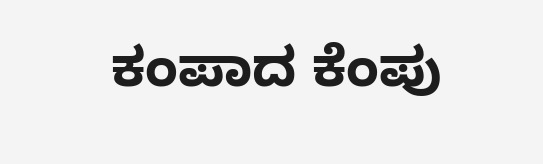ಕಂಪಾದ ಕೆಂಪು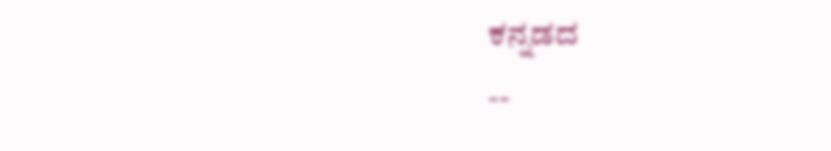ಕನ್ನಡದ
--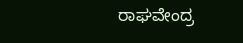ರಾಘವೇಂದ್ರ